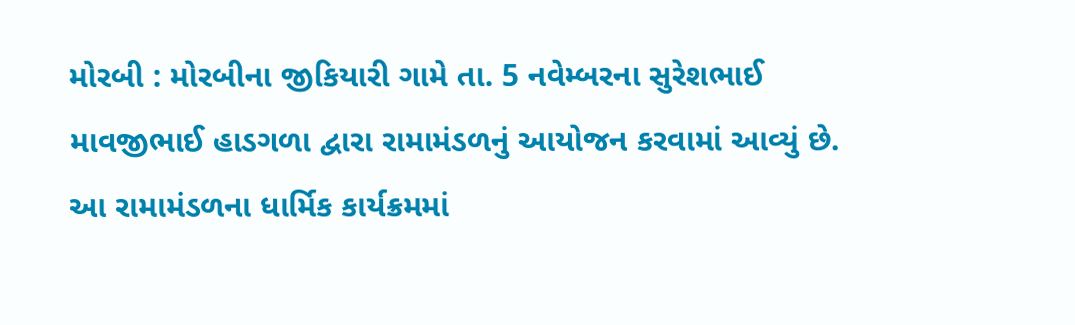મોરબી : મોરબીના જીકિયારી ગામે તા. 5 નવેમ્બરના સુરેશભાઈ માવજીભાઈ હાડગળા દ્વારા રામામંડળનું આયોજન કરવામાં આવ્યું છે. આ રામામંડળના ધાર્મિક કાર્યક્રમમાં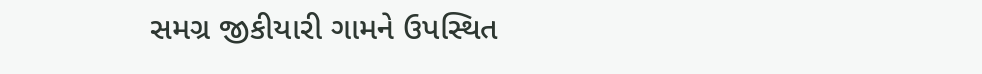સમગ્ર જીકીયારી ગામને ઉપસ્થિત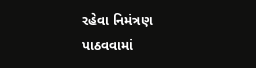રહેવા નિમંત્રણ પાઠવવામાં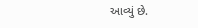આવ્યું છે.